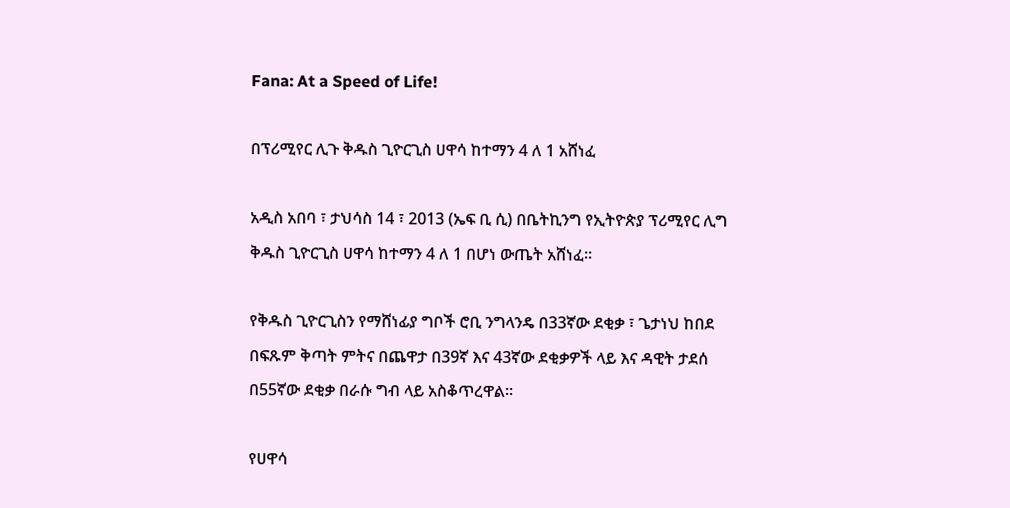Fana: At a Speed of Life!

በፕሪሚየር ሊጉ ቅዱስ ጊዮርጊስ ሀዋሳ ከተማን 4 ለ 1 አሸነፈ

አዲስ አበባ ፣ ታህሳስ 14 ፣ 2013 (ኤፍ ቢ ሲ) በቤትኪንግ የኢትዮጵያ ፕሪሚየር ሊግ ቅዱስ ጊዮርጊስ ሀዋሳ ከተማን 4 ለ 1 በሆነ ውጤት አሸነፈ።

የቅዱስ ጊዮርጊስን የማሸነፊያ ግቦች ሮቢ ንግላንዴ በ33ኛው ደቂቃ ፣ ጌታነህ ከበደ በፍጹም ቅጣት ምትና በጨዋታ በ39ኛ እና 43ኛው ደቂቃዎች ላይ እና ዳዊት ታደሰ በ55ኛው ደቂቃ በራሱ ግብ ላይ አስቆጥረዋል።

የሀዋሳ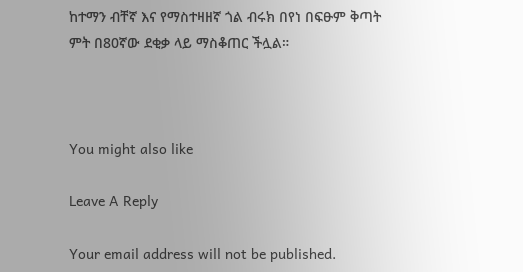ከተማን ብቸኛ እና የማስተዛዘኛ ጎል ብሩክ በየነ በፍፁም ቅጣት ምት በ80ኛው ደቂቃ ላይ ማስቆጠር ችሏል።



You might also like

Leave A Reply

Your email address will not be published.